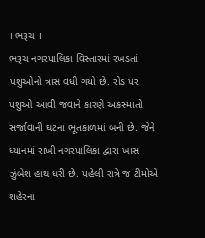। ભરૂચ ।
ભરૂચ નગરપાલિકા વિસ્તારમાં રખડતાં પશુઓનો ત્રાસ વધી ગયો છે. રોડ પર પશુઓ આવી જવાને કારણે અકસ્માતો સર્જાવાની ઘટના ભૂતકાળમાં બની છે. જેને ધ્યાનમાં રાખી નગરપાલિકા દ્વારા ખાસ ઝુંબેશ હાથ ધરી છે. પહેલી રાત્રે જ ટીમોએ શહેરના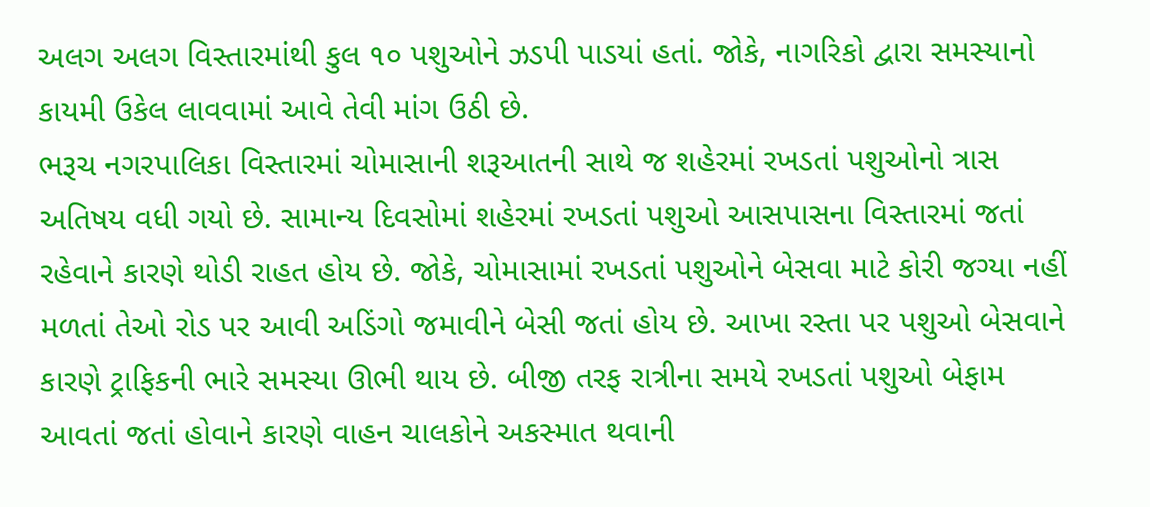અલગ અલગ વિસ્તારમાંથી કુલ ૧૦ પશુઓને ઝડપી પાડયાં હતાં. જોકે, નાગરિકો દ્વારા સમસ્યાનો કાયમી ઉકેલ લાવવામાં આવે તેવી માંગ ઉઠી છે.
ભરૂચ નગરપાલિકા વિસ્તારમાં ચોમાસાની શરૂઆતની સાથે જ શહેરમાં રખડતાં પશુઓનો ત્રાસ અતિષય વધી ગયો છે. સામાન્ય દિવસોમાં શહેરમાં રખડતાં પશુઓ આસપાસના વિસ્તારમાં જતાં રહેવાને કારણે થોડી રાહત હોય છે. જોકે, ચોમાસામાં રખડતાં પશુઓને બેસવા માટે કોરી જગ્યા નહીં મળતાં તેઓ રોડ પર આવી અડિંગો જમાવીને બેસી જતાં હોય છે. આખા રસ્તા પર પશુઓ બેસવાને કારણે ટ્રાફિકની ભારે સમસ્યા ઊભી થાય છે. બીજી તરફ રાત્રીના સમયે રખડતાં પશુઓ બેફામ આવતાં જતાં હોવાને કારણે વાહન ચાલકોને અકસ્માત થવાની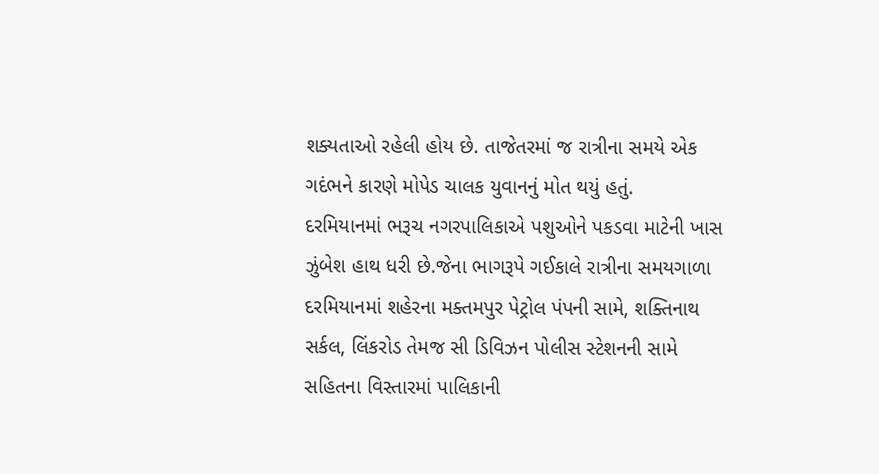શક્યતાઓ રહેલી હોય છે. તાજેતરમાં જ રાત્રીના સમયે એક ગદંભને કારણે મોપેડ ચાલક યુવાનનું મોત થયું હતું.
દરમિયાનમાં ભરૂચ નગરપાલિકાએ પશુઓને પકડવા માટેની ખાસ ઝુંબેશ હાથ ધરી છે.જેના ભાગરૂપે ગઈકાલે રાત્રીના સમયગાળા દરમિયાનમાં શહેરના મક્તમપુર પેટ્રોલ પંપની સામે, શક્તિનાથ સર્કલ, લિંકરોડ તેમજ સી ડિવિઝન પોલીસ સ્ટેશનની સામે સહિતના વિસ્તારમાં પાલિકાની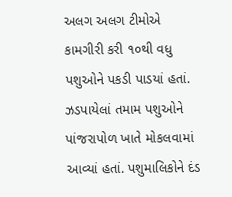અલગ અલગ ટીમોએ કામગીરી કરી ૧૦થી વધુ પશુઓને પકડી પાડયાં હતાં. ઝડપાયેલાં તમામ પશુઓને પાંજરાપોળ ખાતે મોકલવામાં આવ્યાં હતાં. પશુમાલિકોને દંડ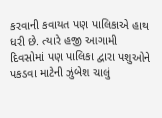કરવાની કવાયત પણ પાલિકાએ હાથ ધરી છે. ત્યારે હજી આગામી દિવસોમાં પણ પાલિકા દ્વારા પશુઓને પકડવા માટેની ઝુંબેશ ચાલું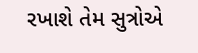રખાશે તેમ સુત્રોએ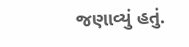જણાવ્યું હતું.